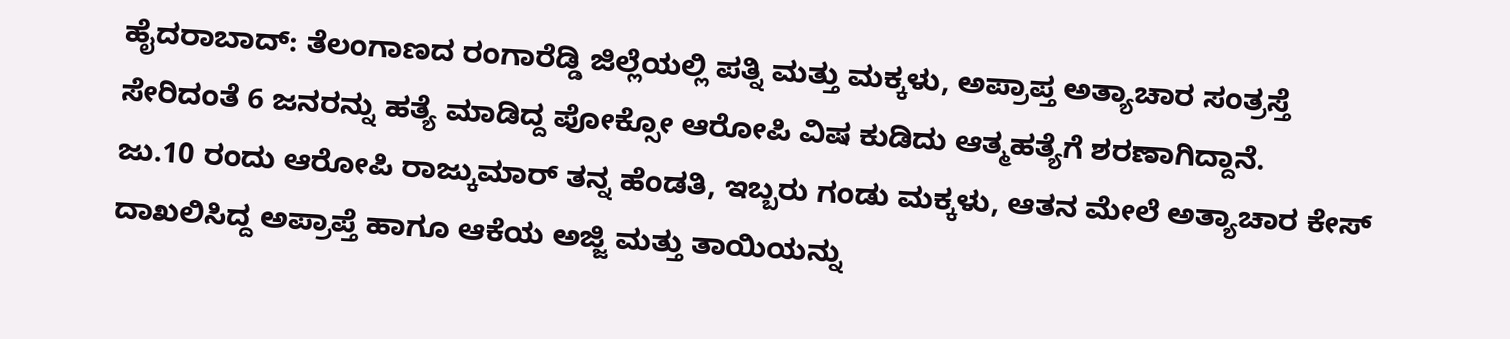ಹೈದರಾಬಾದ್: ತೆಲಂಗಾಣದ ರಂಗಾರೆಡ್ಡಿ ಜಿಲ್ಲೆಯಲ್ಲಿ ಪತ್ನಿ ಮತ್ತು ಮಕ್ಕಳು, ಅಪ್ರಾಪ್ತ ಅತ್ಯಾಚಾರ ಸಂತ್ರಸ್ತೆ ಸೇರಿದಂತೆ 6 ಜನರನ್ನು ಹತ್ಯೆ ಮಾಡಿದ್ದ ಪೋಕ್ಸೋ ಆರೋಪಿ ವಿಷ ಕುಡಿದು ಆತ್ಮಹತ್ಯೆಗೆ ಶರಣಾಗಿದ್ದಾನೆ.
ಜು.10 ರಂದು ಆರೋಪಿ ರಾಜ್ಕುಮಾರ್ ತನ್ನ ಹೆಂಡತಿ, ಇಬ್ಬರು ಗಂಡು ಮಕ್ಕಳು, ಆತನ ಮೇಲೆ ಅತ್ಯಾಚಾರ ಕೇಸ್ ದಾಖಲಿಸಿದ್ದ ಅಪ್ರಾಪ್ತೆ ಹಾಗೂ ಆಕೆಯ ಅಜ್ಜಿ ಮತ್ತು ತಾಯಿಯನ್ನು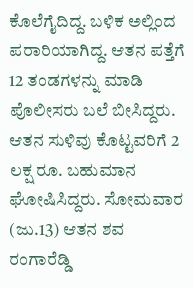ಕೊಲೆಗೈದಿದ್ದ. ಬಳಿಕ ಅಲ್ಲಿಂದ ಪರಾರಿಯಾಗಿದ್ದ. ಆತನ ಪತ್ತೆಗೆ 12 ತಂಡಗಳನ್ನು ಮಾಡಿ ಪೊಲೀಸರು ಬಲೆ ಬೀಸಿದ್ದರು. ಆತನ ಸುಳಿವು ಕೊಟ್ಟವರಿಗೆ 2 ಲಕ್ಷ ರೂ. ಬಹುಮಾನ ಘೋಷಿಸಿದ್ದರು. ಸೋಮವಾರ (ಜು.13) ಆತನ ಶವ ರಂಗಾರೆಡ್ಡಿ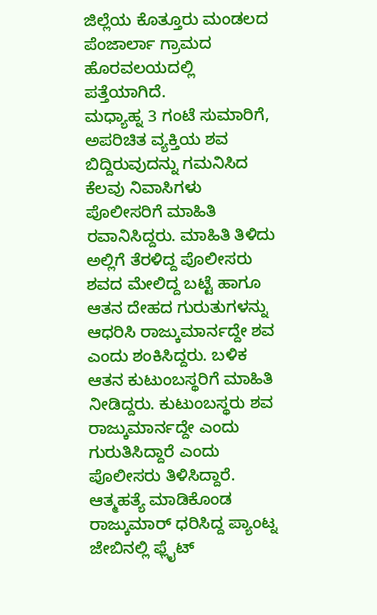ಜಿಲ್ಲೆಯ ಕೊತ್ತೂರು ಮಂಡಲದ ಪೆಂಜಾರ್ಲಾ ಗ್ರಾಮದ ಹೊರವಲಯದಲ್ಲಿ ಪತ್ತೆಯಾಗಿದೆ.
ಮಧ್ಯಾಹ್ನ 3 ಗಂಟೆ ಸುಮಾರಿಗೆ, ಅಪರಿಚಿತ ವ್ಯಕ್ತಿಯ ಶವ ಬಿದ್ದಿರುವುದನ್ನು ಗಮನಿಸಿದ ಕೆಲವು ನಿವಾಸಿಗಳು ಪೊಲೀಸರಿಗೆ ಮಾಹಿತಿ ರವಾನಿಸಿದ್ದರು. ಮಾಹಿತಿ ತಿಳಿದು ಅಲ್ಲಿಗೆ ತೆರಳಿದ್ದ ಪೊಲೀಸರು ಶವದ ಮೇಲಿದ್ದ ಬಟ್ಟೆ ಹಾಗೂ ಆತನ ದೇಹದ ಗುರುತುಗಳನ್ನು ಆಧರಿಸಿ ರಾಜ್ಕುಮಾರ್ನದ್ದೇ ಶವ ಎಂದು ಶಂಕಿಸಿದ್ದರು. ಬಳಿಕ ಆತನ ಕುಟುಂಬಸ್ಥರಿಗೆ ಮಾಹಿತಿ ನೀಡಿದ್ದರು. ಕುಟುಂಬಸ್ಥರು ಶವ ರಾಜ್ಕುಮಾರ್ನದ್ದೇ ಎಂದು ಗುರುತಿಸಿದ್ದಾರೆ ಎಂದು ಪೊಲೀಸರು ತಿಳಿಸಿದ್ದಾರೆ.
ಆತ್ಮಹತ್ಯೆ ಮಾಡಿಕೊಂಡ ರಾಜ್ಕುಮಾರ್ ಧರಿಸಿದ್ದ ಪ್ಯಾಂಟ್ನ ಜೇಬಿನಲ್ಲಿ ಫ್ಲೈಟ್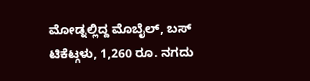ಮೋಡ್ನಲ್ಲಿದ್ದ ಮೊಬೈಲ್, ಬಸ್ ಟಿಕೆಟ್ಗಳು, 1,260 ರೂ. ನಗದು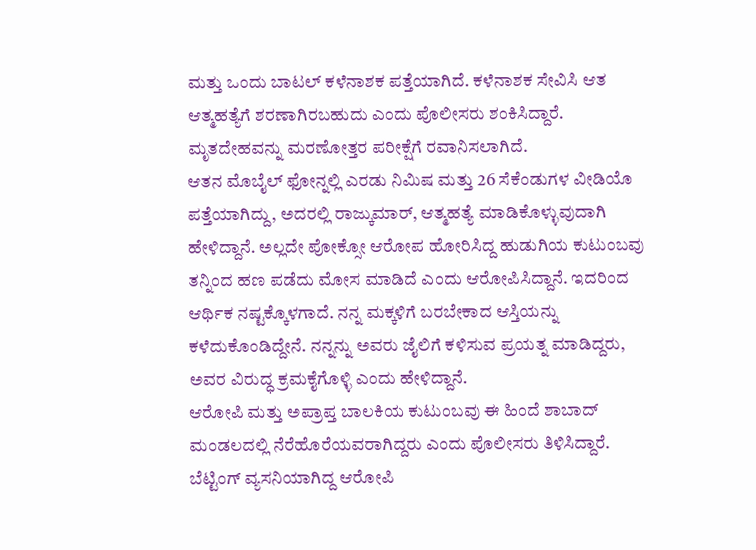ಮತ್ತು ಒಂದು ಬಾಟಲ್ ಕಳೆನಾಶಕ ಪತ್ತೆಯಾಗಿದೆ. ಕಳೆನಾಶಕ ಸೇವಿಸಿ ಆತ ಆತ್ಮಹತ್ಯೆಗೆ ಶರಣಾಗಿರಬಹುದು ಎಂದು ಪೊಲೀಸರು ಶಂಕಿಸಿದ್ದಾರೆ. ಮೃತದೇಹವನ್ನು ಮರಣೋತ್ತರ ಪರೀಕ್ಷೆಗೆ ರವಾನಿಸಲಾಗಿದೆ.
ಆತನ ಮೊಬೈಲ್ ಫೋನ್ನಲ್ಲಿ ಎರಡು ನಿಮಿಷ ಮತ್ತು 26 ಸೆಕೆಂಡುಗಳ ವೀಡಿಯೊ ಪತ್ತೆಯಾಗಿದ್ದು, ಅದರಲ್ಲಿ ರಾಜ್ಕುಮಾರ್, ಆತ್ಮಹತ್ಯೆ ಮಾಡಿಕೊಳ್ಳುವುದಾಗಿ ಹೇಳಿದ್ದಾನೆ. ಅಲ್ಲದೇ ಪೋಕ್ಸೋ ಆರೋಪ ಹೋರಿಸಿದ್ದ ಹುಡುಗಿಯ ಕುಟುಂಬವು ತನ್ನಿಂದ ಹಣ ಪಡೆದು ಮೋಸ ಮಾಡಿದೆ ಎಂದು ಆರೋಪಿಸಿದ್ದಾನೆ. ಇದರಿಂದ ಆರ್ಥಿಕ ನಷ್ಟಕ್ಕೊಳಗಾದೆ. ನನ್ನ ಮಕ್ಕಳಿಗೆ ಬರಬೇಕಾದ ಆಸ್ತಿಯನ್ನು ಕಳೆದುಕೊಂಡಿದ್ದೇನೆ. ನನ್ನನ್ನು ಅವರು ಜೈಲಿಗೆ ಕಳಿಸುವ ಪ್ರಯತ್ನ ಮಾಡಿದ್ದರು, ಅವರ ವಿರುದ್ಧ ಕ್ರಮಕೈಗೊಳ್ಳಿ ಎಂದು ಹೇಳಿದ್ದಾನೆ.
ಆರೋಪಿ ಮತ್ತು ಅಪ್ರಾಪ್ತ ಬಾಲಕಿಯ ಕುಟುಂಬವು ಈ ಹಿಂದೆ ಶಾಬಾದ್ ಮಂಡಲದಲ್ಲಿ ನೆರೆಹೊರೆಯವರಾಗಿದ್ದರು ಎಂದು ಪೊಲೀಸರು ತಿಳಿಸಿದ್ದಾರೆ.
ಬೆಟ್ಟಿಂಗ್ ವ್ಯಸನಿಯಾಗಿದ್ದ ಆರೋಪಿ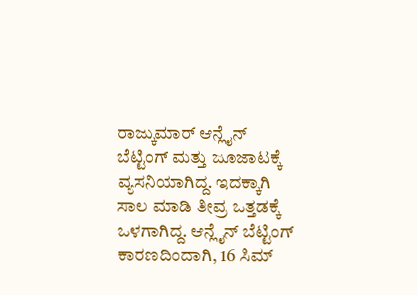ರಾಜ್ಕುಮಾರ್ ಆನ್ಲೈನ್ ಬೆಟ್ಟಿಂಗ್ ಮತ್ತು ಜೂಜಾಟಕ್ಕೆ ವ್ಯಸನಿಯಾಗಿದ್ದ. ಇದಕ್ಕಾಗಿ ಸಾಲ ಮಾಡಿ ತೀವ್ರ ಒತ್ತಡಕ್ಕೆ ಒಳಗಾಗಿದ್ದ. ಆನ್ಲೈನ್ ಬೆಟ್ಟಿಂಗ್ ಕಾರಣದಿಂದಾಗಿ, 16 ಸಿಮ್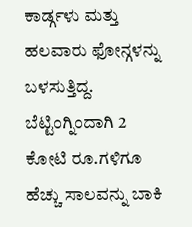ಕಾರ್ಡ್ಗಳು ಮತ್ತು ಹಲವಾರು ಫೋನ್ಗಳನ್ನು ಬಳಸುತ್ತಿದ್ದ. ಬೆಟ್ಟಿಂಗ್ನಿಂದಾಗಿ 2 ಕೋಟಿ ರೂ.ಗಳಿಗೂ ಹೆಚ್ಚು ಸಾಲವನ್ನು ಬಾಕಿ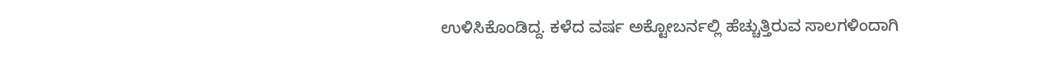ಉಳಿಸಿಕೊಂಡಿದ್ದ. ಕಳೆದ ವರ್ಷ ಅಕ್ಟೋಬರ್ನಲ್ಲಿ ಹೆಚ್ಚುತ್ತಿರುವ ಸಾಲಗಳಿಂದಾಗಿ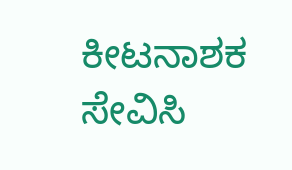ಕೀಟನಾಶಕ ಸೇವಿಸಿ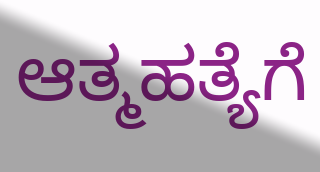ಆತ್ಮಹತ್ಯೆಗೆ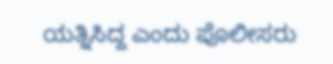ಯತ್ನಿಸಿದ್ದ ಎಂದು ಪೊಲೀಸರು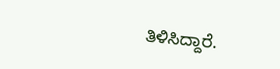ತಿಳಿಸಿದ್ದಾರೆ.